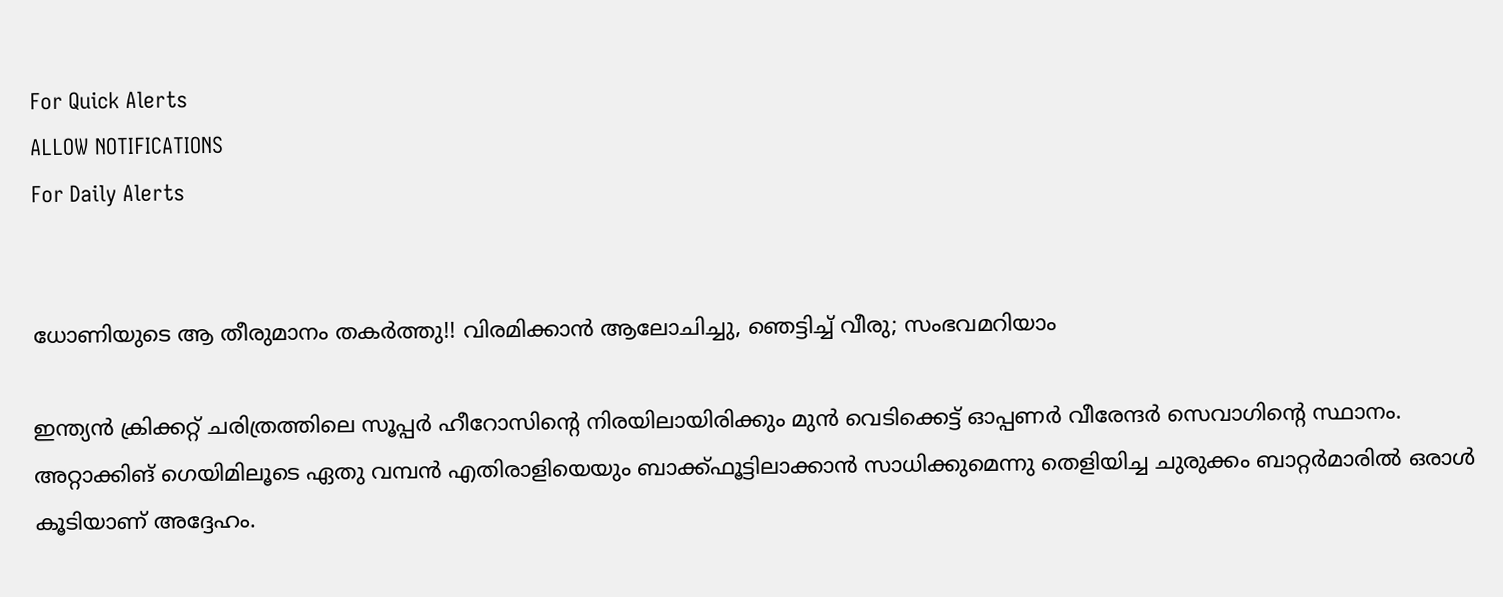For Quick Alerts
ALLOW NOTIFICATIONS
For Daily Alerts


ധോണിയുടെ ആ തീരുമാനം തകര്‍ത്തു!! വിരമിക്കാന്‍ ആലോചിച്ചു, ഞെട്ടിച്ച് വീരു; സംഭവമറിയാം

ഇന്ത്യന്‍ ക്രിക്കറ്റ് ചരിത്രത്തിലെ സൂപ്പര്‍ ഹീറോസിന്റെ നിരയിലായിരിക്കും മുന്‍ വെടിക്കെട്ട് ഓപ്പണര്‍ വീരേന്ദര്‍ സെവാഗിന്റെ സ്ഥാനം. അറ്റാക്കിങ് ഗെയിമിലൂടെ ഏതു വമ്പന്‍ എതിരാളിയെയും ബാക്ക്ഫൂട്ടിലാക്കാന്‍ സാധിക്കുമെന്നു തെളിയിച്ച ചുരുക്കം ബാറ്റര്‍മാരില്‍ ഒരാള്‍ കൂടിയാണ് അദ്ദേഹം.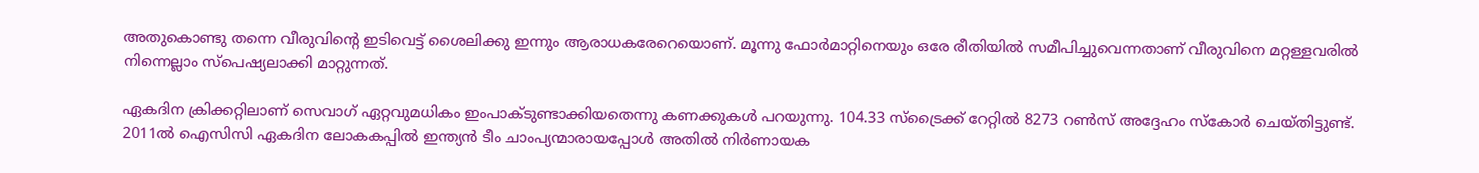അതുകൊണ്ടു തന്നെ വീരുവിന്റെ ഇടിവെട്ട് ശൈലിക്കു ഇന്നും ആരാധകരേറെയൊണ്. മൂന്നു ഫോര്‍മാറ്റിനെയും ഒരേ രീതിയില്‍ സമീപിച്ചുവെന്നതാണ് വീരുവിനെ മറ്റള്ളവരില്‍ നിന്നെല്ലാം സ്‌പെഷ്യലാക്കി മാറ്റുന്നത്.

ഏകദിന ക്രിക്കറ്റിലാണ് സെവാഗ് ഏറ്റവുമധികം ഇംപാക്ടുണ്ടാക്കിയതെന്നു കണക്കുകള്‍ പറയുന്നു. 104.33 സ്‌ട്രൈക്ക് റേറ്റില്‍ 8273 റണ്‍സ് അദ്ദേഹം സ്‌കോര്‍ ചെയ്തിട്ടുണ്ട്. 2011ല്‍ ഐസിസി ഏകദിന ലോകകപ്പില്‍ ഇന്ത്യന്‍ ടീം ചാംപ്യന്മാരായപ്പോള്‍ അതില്‍ നിര്‍ണായക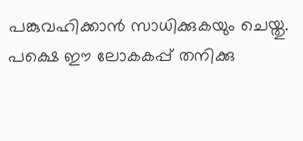പങ്കുവഹിക്കാന്‍ സാധിക്കുകയും ചെയ്തു. പക്ഷെ ഈ ലോകകപ്പ് തനിക്കു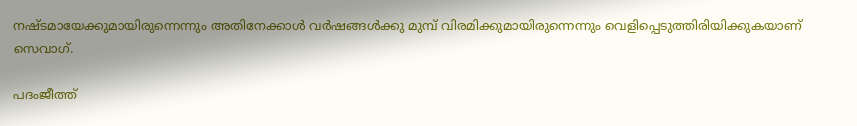നഷ്ടമായേക്കുമായിരുന്നെന്നും അതിനേക്കാള്‍ വര്‍ഷങ്ങള്‍ക്കു മുമ്പ് വിരമിക്കുമായിരുന്നെന്നും വെളിപ്പെടുത്തിരിയിക്കുകയാണ് സെവാഗ്.

പദംജീത്ത്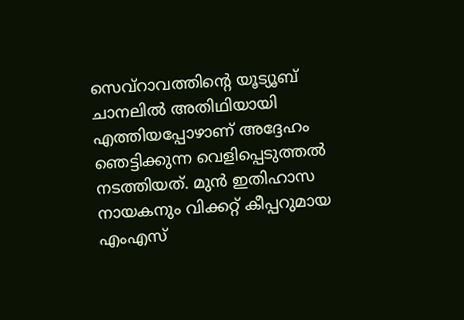സെവ്‌റാവത്തിന്റെ യൂട്യൂബ് ചാനലില്‍ അതിഥിയായി എത്തിയപ്പോഴാണ് അദ്ദേഹം ഞെട്ടിക്കുന്ന വെളിപ്പെടുത്തല്‍ നടത്തിയത്. മുന്‍ ഇതിഹാസ നായകനും വിക്കറ്റ് കീപ്പറുമായ എംഎസ്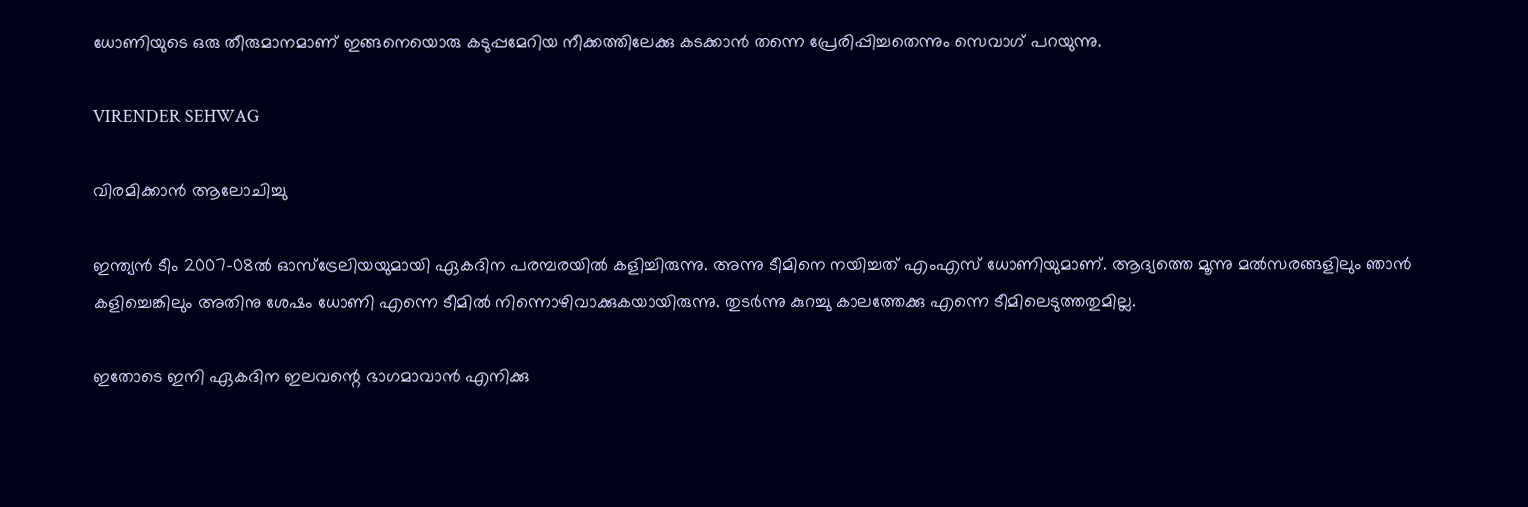ധോണിയുടെ ഒരു തീരുമാനമാണ് ഇങ്ങനെയൊരു കടുപ്പമേറിയ നീക്കത്തിലേക്കു കടക്കാന്‍ തന്നെ പ്രേരിപ്പിച്ചതെന്നും സെവാഗ് പറയുന്നു.

VIRENDER SEHWAG

വിരമിക്കാന്‍ ആലോചിച്ചു

ഇന്ത്യന്‍ ടീം 2007-08ല്‍ ഓസ്ട്രേലിയയുമായി ഏകദിന പരമ്പരയില്‍ കളിച്ചിരുന്നു. അന്നു ടീമിനെ നയിച്ചത് എംഎസ് ധോണിയുമാണ്. ആദ്യത്തെ മൂന്നു മല്‍സരങ്ങളിലും ഞാന്‍ കളിച്ചെങ്കിലും അതിനു ശേഷം ധോണി എന്നെ ടീമില്‍ നിന്നൊഴിവാക്കുകയായിരുന്നു. തുടര്‍ന്നു കുറച്ചു കാലത്തേക്കു എന്നെ ടീമിലെടുത്തതുമില്ല.

ഇതോടെ ഇനി ഏകദിന ഇലവന്റെ ഭാഗമാവാന്‍ എനിക്കു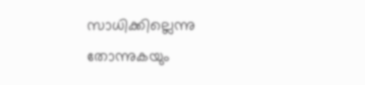സാധിക്കില്ലെന്നു തോന്നുകയും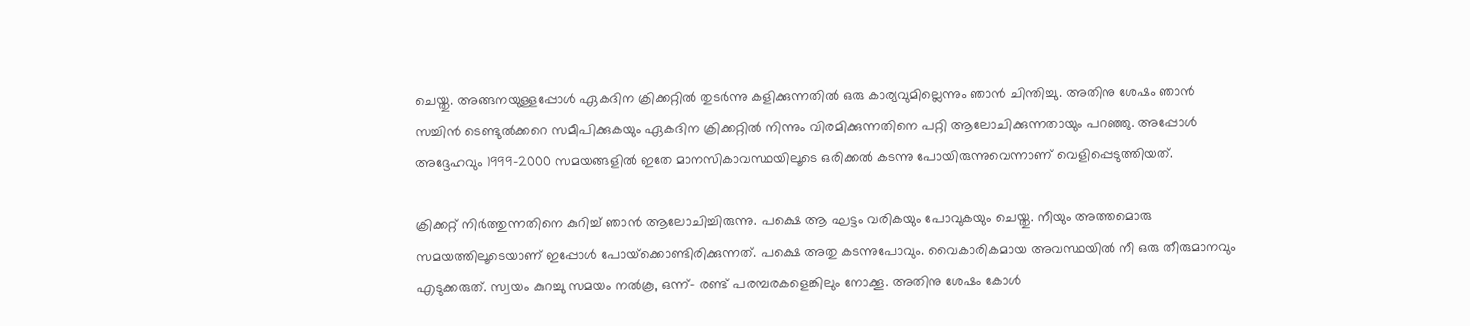ചെയ്തു. അങ്ങനയുള്ളപ്പോള്‍ ഏകദിന ക്രിക്കറ്റില്‍ തുടര്‍ന്നു കളിക്കുന്നതില്‍ ഒരു കാര്യവുമില്ലെന്നും ഞാന്‍ ചിന്തിച്ചു. അതിനു ശേഷം ഞാന്‍ സച്ചിന്‍ ടെണ്ടുല്‍ക്കറെ സമീപിക്കുകയും ഏകദിന ക്രിക്കറ്റില്‍ നിന്നും വിരമിക്കുന്നതിനെ പറ്റി ആലോചിക്കുന്നതായും പറഞ്ഞു. അപ്പോള്‍ അദ്ദേഹവും 1999-2000 സമയങ്ങളില്‍ ഇതേ മാനസികാവസ്ഥയിലൂടെ ഒരിക്കല്‍ കടന്നു പോയിരുന്നുവെന്നാണ് വെളിപ്പെടുത്തിയത്.

ക്രിക്കറ്റ് നിര്‍ത്തുന്നതിനെ കുറിച്ച് ഞാന്‍ ആലോചിച്ചിരുന്നു. പക്ഷെ ആ ഘട്ടം വരികയും പോവുകയും ചെയ്തു. നീയും അത്തമൊരു സമയത്തിലൂടെയാണ് ഇപ്പോള്‍ പോയ്‌ക്കൊണ്ടിരിക്കുന്നത്. പക്ഷെ അതു കടന്നുപോവും. വൈകാരികമായ അവസ്ഥയില്‍ നീ ഒരു തീരുമാനവും എടുക്കരുത്. സ്വയം കുറച്ചു സമയം നല്‍കൂ, ഒന്ന്- രണ്ട് പരമ്പരകളെങ്കിലും നോക്കൂ. അതിനു ശേഷം കോള്‍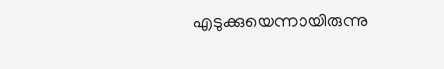എടുക്കുയെന്നായിരുന്നു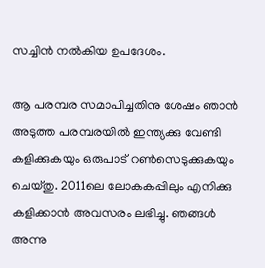സച്ചിന്‍ നല്‍കിയ ഉപദേശം.

ആ പരമ്പര സമാപിച്ചതിനു ശേഷം ഞാന്‍ അടുത്ത പരമ്പരയില്‍ ഇന്ത്യക്കു വേണ്ടി കളിക്കുകയും ഒരുപാട് റണ്‍സെടുക്കുകയും ചെയ്തു. 2011ലെ ലോകകപ്പിലും എനിക്കു കളിക്കാന്‍ അവസരം ലഭിച്ചു. ഞങ്ങള്‍ അന്നു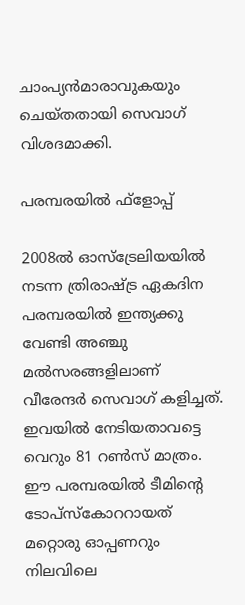ചാംപ്യന്‍മാരാവുകയും ചെയ്തതായി സെവാഗ് വിശദമാക്കി.

പരമ്പരയില്‍ ഫ്‌ളോപ്പ്

2008ല്‍ ഓസ്‌ട്രേലിയയില്‍ നടന്ന ത്രിരാഷ്ട്ര ഏകദിന പരമ്പരയില്‍ ഇന്ത്യക്കു വേണ്ടി അഞ്ചു മല്‍സരങ്ങളിലാണ് വീരേന്ദര്‍ സെവാഗ് കളിച്ചത്. ഇവയില്‍ നേടിയതാവട്ടെ വെറും 81 റണ്‍സ് മാത്രം. ഈ പരമ്പരയില്‍ ടീമിന്റെ ടോപ്‌സ്‌കോററായത് മറ്റൊരു ഓപ്പണറും നിലവിലെ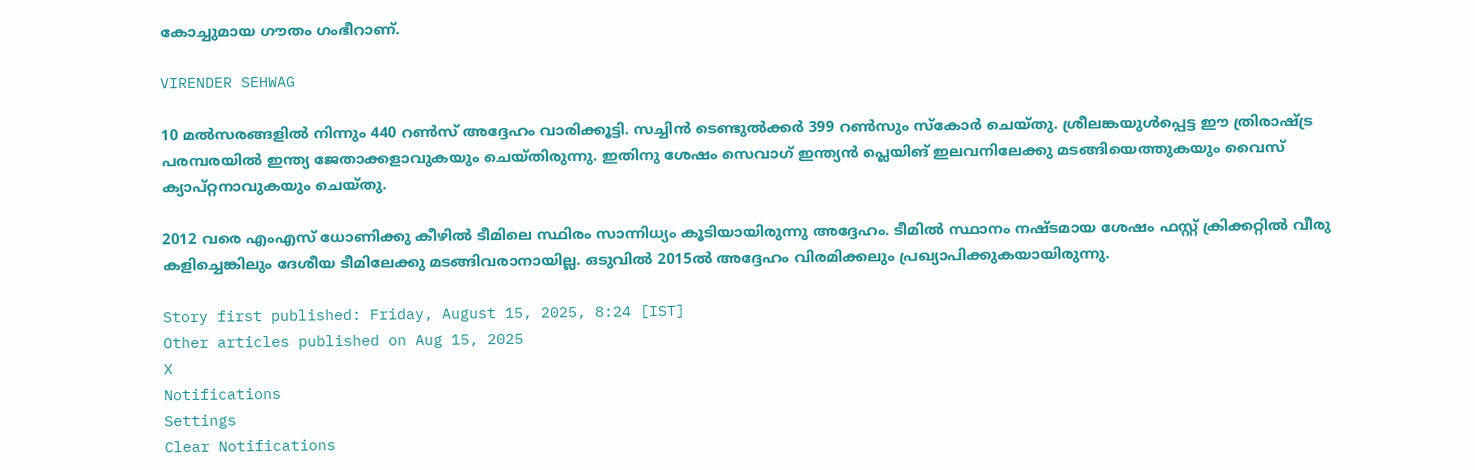കോച്ചുമായ ഗൗതം ഗംഭീറാണ്.

VIRENDER SEHWAG

10 മല്‍സരങ്ങളില്‍ നിന്നും 440 റണ്‍സ് അദ്ദേഹം വാരിക്കൂട്ടി. സച്ചിന്‍ ടെണ്ടുല്‍ക്കര്‍ 399 റണ്‍സും സ്കോര്‍ ചെയ്തു. ശ്രീലങ്കയുള്‍പ്പെട്ട ഈ ത്രിരാഷ്ട്ര പരമ്പരയില്‍ ഇന്ത്യ ജേതാക്കളാവുകയും ചെയ്തിരുന്നു. ഇതിനു ശേഷം സെവാഗ് ഇന്ത്യന്‍ പ്ലെയിങ് ഇലവനിലേക്കു മടങ്ങിയെത്തുകയും വൈസ് ക്യാപ്റ്റനാവുകയും ചെയ്തു.

2012 വരെ എംഎസ് ധോണിക്കു കീഴില്‍ ടീമിലെ സ്ഥിരം സാന്നിധ്യം കൂടിയായിരുന്നു അദ്ദേഹം. ടീമില്‍ സ്ഥാനം നഷ്ടമായ ശേഷം ഫസ്റ്റ് ക്രിക്കറ്റില്‍ വീരു കളിച്ചെങ്കിലും ദേശീയ ടീമിലേക്കു മടങ്ങിവരാനായില്ല. ഒടുവില്‍ 2015ല്‍ അദ്ദേഹം വിരമിക്കലും പ്രഖ്യാപിക്കുകയായിരുന്നു.

Story first published: Friday, August 15, 2025, 8:24 [IST]
Other articles published on Aug 15, 2025
X
Notifications
Settings
Clear Notifications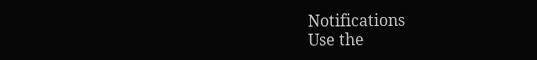Notifications
Use the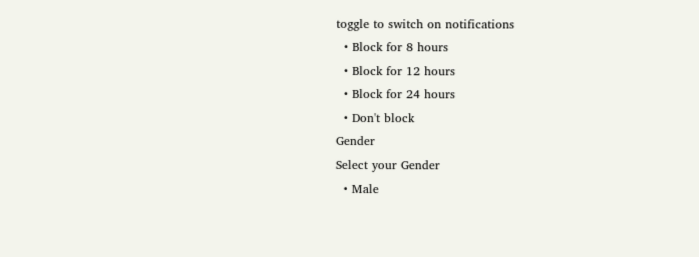toggle to switch on notifications
  • Block for 8 hours
  • Block for 12 hours
  • Block for 24 hours
  • Don't block
Gender
Select your Gender
  • Male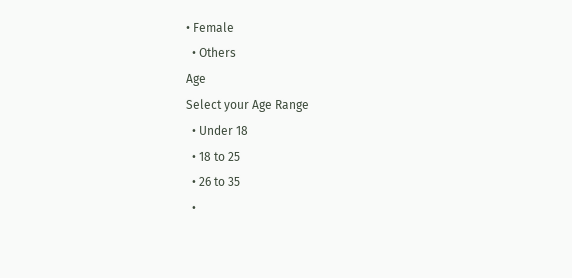• Female
  • Others
Age
Select your Age Range
  • Under 18
  • 18 to 25
  • 26 to 35
  •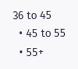36 to 45
  • 45 to 55
  • 55+